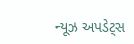ન્યૂઝ અપડેટ્સ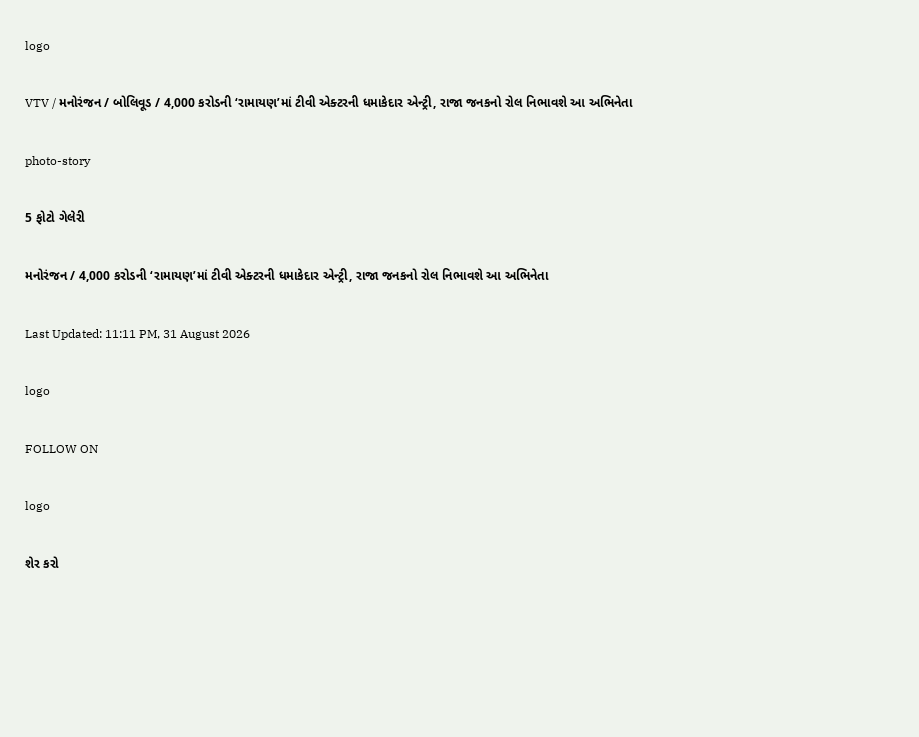logo

VTV / મનોરંજન / બોલિવૂડ / 4,000 કરોડની ‘રામાયણ’માં ટીવી એક્ટરની ધમાકેદાર એન્ટ્રી, રાજા જનકનો રોલ નિભાવશે આ અભિનેતા

photo-story

5 ફોટો ગેલેરી

મનોરંજન / 4,000 કરોડની ‘રામાયણ’માં ટીવી એક્ટરની ધમાકેદાર એન્ટ્રી, રાજા જનકનો રોલ નિભાવશે આ અભિનેતા

Last Updated: 11:11 PM, 31 August 2026

logo

FOLLOW ON

logo

શેર કરો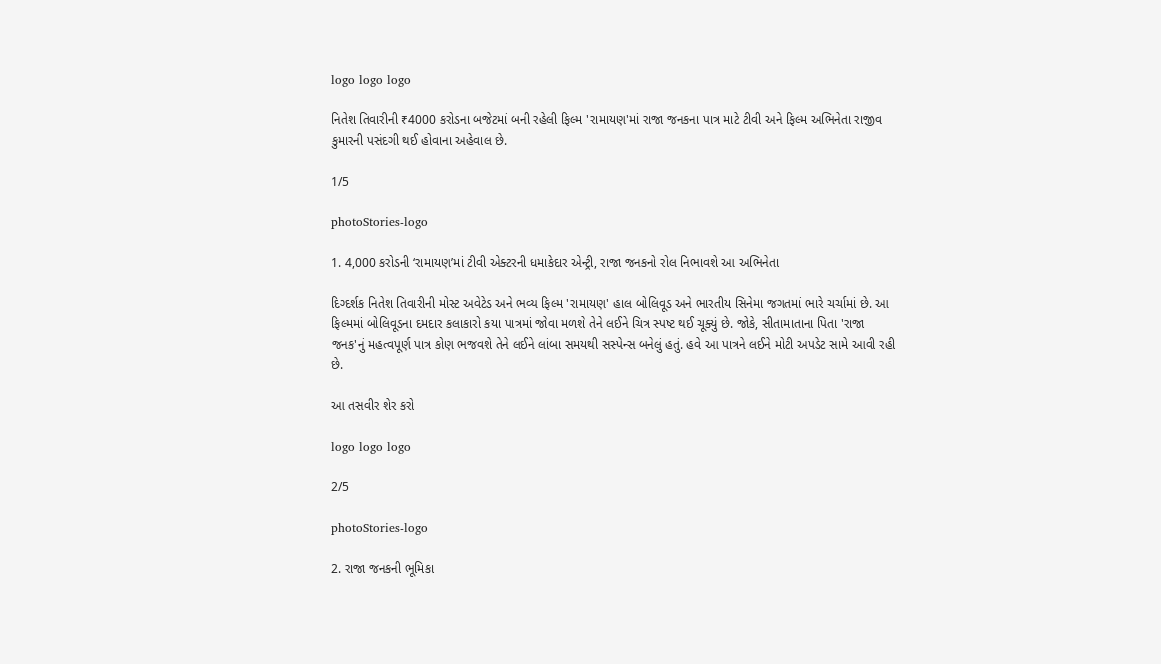logo logo logo

નિતેશ તિવારીની ₹4000 કરોડના બજેટમાં બની રહેલી ફિલ્મ 'રામાયણ'માં રાજા જનકના પાત્ર માટે ટીવી અને ફિલ્મ અભિનેતા રાજીવ કુમારની પસંદગી થઈ હોવાના અહેવાલ છે.

1/5

photoStories-logo

1. 4,000 કરોડની ‘રામાયણ’માં ટીવી એક્ટરની ધમાકેદાર એન્ટ્રી, રાજા જનકનો રોલ નિભાવશે આ અભિનેતા

દિગ્દર્શક નિતેશ તિવારીની મોસ્ટ અવેટેડ અને ભવ્ય ફિલ્મ 'રામાયણ' હાલ બોલિવૂડ અને ભારતીય સિનેમા જગતમાં ભારે ચર્ચામાં છે. આ ફિલ્મમાં બોલિવૂડના દમદાર કલાકારો કયા પાત્રમાં જોવા મળશે તેને લઈને ચિત્ર સ્પષ્ટ થઈ ચૂક્યું છે. જોકે, સીતામાતાના પિતા 'રાજા જનક'નું મહત્વપૂર્ણ પાત્ર કોણ ભજવશે તેને લઈને લાંબા સમયથી સસ્પેન્સ બનેલું હતું. હવે આ પાત્રને લઈને મોટી અપડેટ સામે આવી રહી છે.

આ તસવીર શેર કરો

logo logo logo

2/5

photoStories-logo

2. રાજા જનકની ભૂમિકા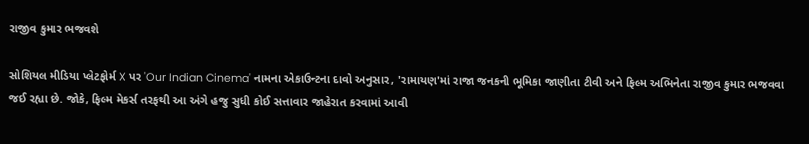રાજીવ કુમાર ભજવશે

સોશિયલ મીડિયા પ્લેટફોર્મ X પર 'Our Indian Cinema' નામના એકાઉન્ટના દાવો અનુસાર, 'રામાયણ'માં રાજા જનકની ભૂમિકા જાણીતા ટીવી અને ફિલ્મ અભિનેતા રાજીવ કુમાર ભજવવા જઈ રહ્યા છે. જોકે, ફિલ્મ મેકર્સ તરફથી આ અંગે હજુ સુધી કોઈ સત્તાવાર જાહેરાત કરવામાં આવી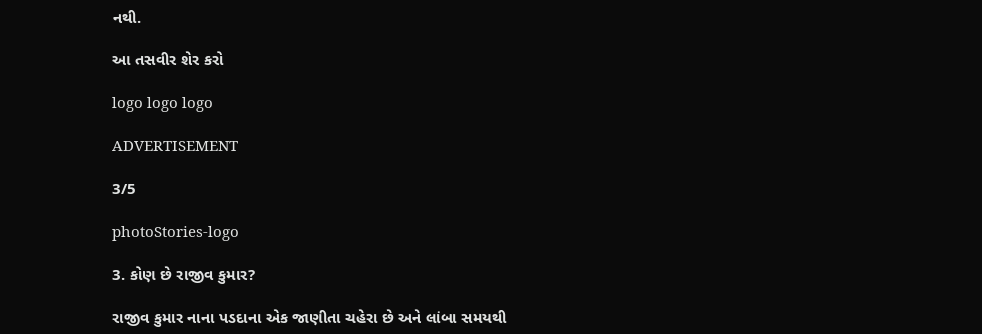નથી.

આ તસવીર શેર કરો

logo logo logo

ADVERTISEMENT

3/5

photoStories-logo

3. કોણ છે રાજીવ કુમાર?

રાજીવ કુમાર નાના પડદાના એક જાણીતા ચહેરા છે અને લાંબા સમયથી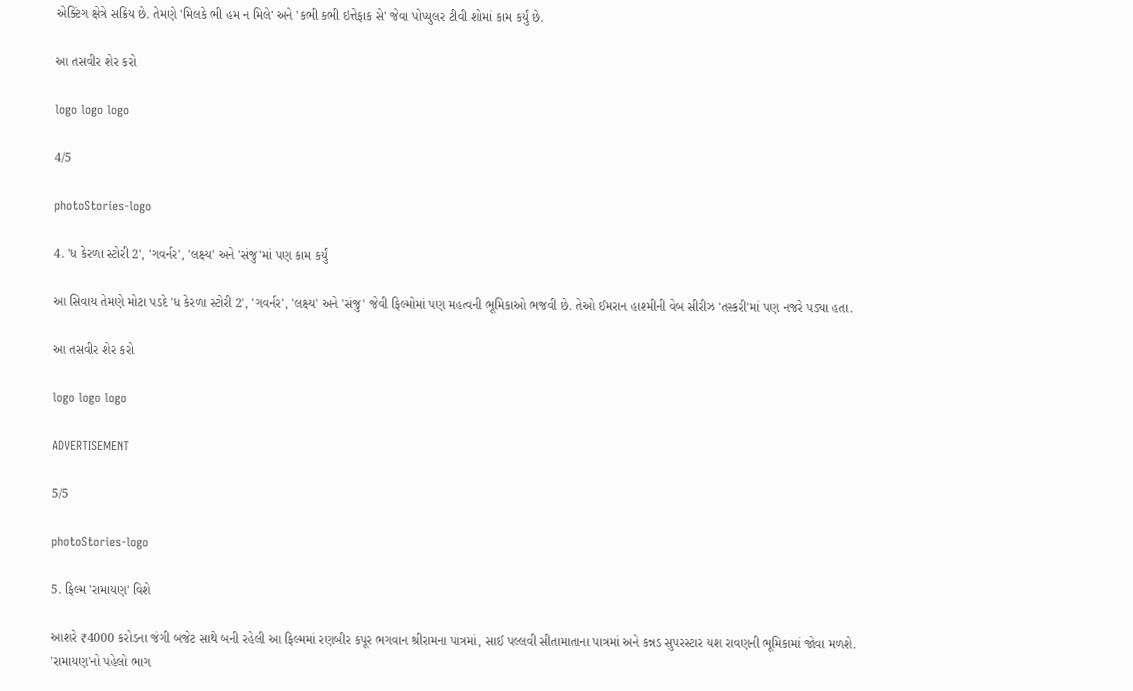એક્ટિંગ ક્ષેત્રે સક્રિય છે. તેમણે 'મિલકે ભી હમ ન મિલે' અને 'કભી કભી ઇત્તેફાક સે' જેવા પોપ્યુલર ટીવી શોમાં કામ કર્યું છે.

આ તસવીર શેર કરો

logo logo logo

4/5

photoStories-logo

4. 'ધ કેરળા સ્ટોરી 2', 'ગવર્નર', 'લક્ષ્ય' અને 'સંજુ'માં પણ કામ કર્યું

આ સિવાય તેમણે મોટા પડદે 'ધ કેરળા સ્ટોરી 2', 'ગવર્નર', 'લક્ષ્ય' અને 'સંજુ' જેવી ફિલ્મોમાં પણ મહત્વની ભૂમિકાઓ ભજવી છે. તેઓ ઈમરાન હાશ્મીની વેબ સીરીઝ 'તસ્કરી'માં પણ નજરે પડ્યા હતા.

આ તસવીર શેર કરો

logo logo logo

ADVERTISEMENT

5/5

photoStories-logo

5. ફિલ્મ 'રામાયણ' વિશે

આશરે ₹4000 કરોડના જંગી બજેટ સાથે બની રહેલી આ ફિલ્મમાં રણબીર કપૂર ભગવાન શ્રીરામના પાત્રમાં, સાઈ પલ્લવી સીતામાતાના પાત્રમાં અને કન્નડ સુપરસ્ટાર યશ રાવણની ભૂમિકામાં જોવા મળશે. 'રામાયણ'નો પહેલો ભાગ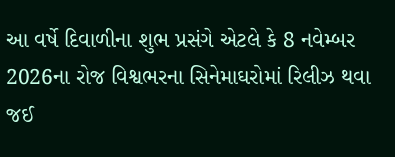આ વર્ષે દિવાળીના શુભ પ્રસંગે એટલે કે 8 નવેમ્બર 2026ના રોજ વિશ્વભરના સિનેમાઘરોમાં રિલીઝ થવા જઈ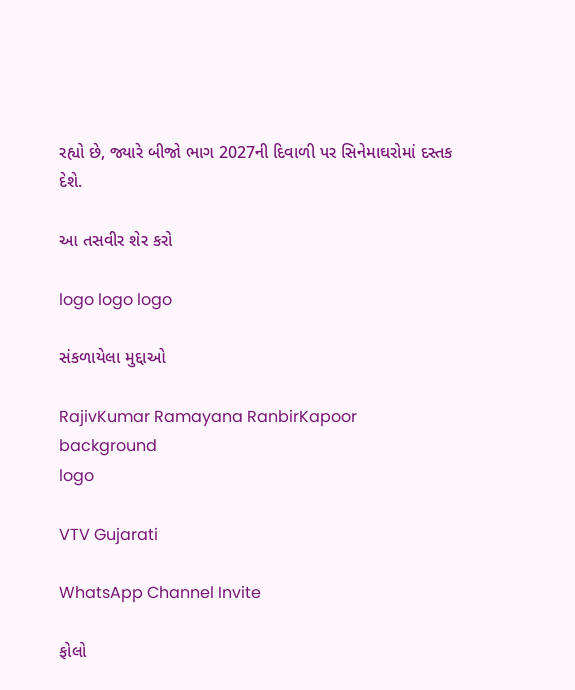રહ્યો છે, જ્યારે બીજો ભાગ 2027ની દિવાળી પર સિનેમાઘરોમાં દસ્તક દેશે.

આ તસવીર શેર કરો

logo logo logo

સંકળાયેલા મુદ્દાઓ

RajivKumar Ramayana RanbirKapoor
background
logo

VTV Gujarati

WhatsApp Channel Invite

ફોલો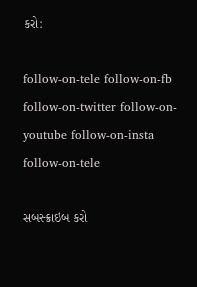કરો:

follow-on-tele follow-on-fb follow-on-twitter follow-on-youtube follow-on-insta follow-on-tele

સબસ્ક્રાઇબ કરો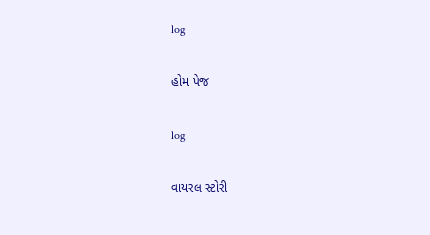log

હોમ પેજ

log

વાયરલ સ્ટોરી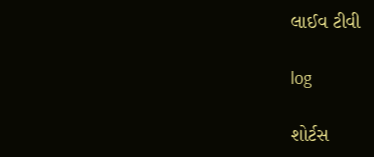લાઈવ ટીવી

log

શોર્ટસ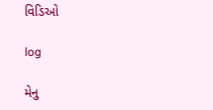વિડિઓ

log

મેનુ